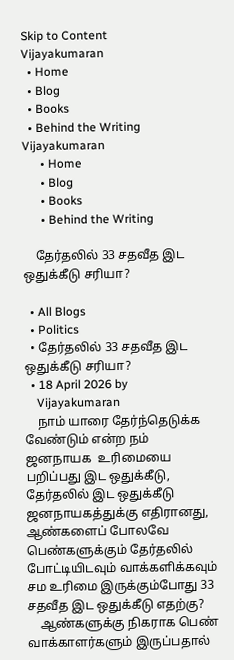Skip to Content
Vijayakumaran
  • Home
  • Blog
  • Books
  • Behind the Writing
Vijayakumaran
      • Home
      • Blog
      • Books
      • Behind the Writing

    தேர்தலில் 33 சதவீத இட ஒதுக்கீடு சரியா?

  • All Blogs
  • Politics
  • தேர்தலில் 33 சதவீத இட ஒதுக்கீடு சரியா?
  • 18 April 2026 by
    Vijayakumaran
    நாம் யாரை தேர்ந்தெடுக்க வேண்டும் என்ற நம் ஜனநாயக  உரிமையை பறிப்பது இட ஒதுக்கீடு, தேர்தலில் இட ஒதுக்கீடு  ஜனநாயகத்துக்கு எதிரானது, ஆண்களைப் போலவே பெண்களுக்கும் தேர்தலில் போட்டியிடவும் வாக்களிக்கவும் சம உரிமை இருக்கும்போது 33 சதவீத இட ஒதுக்கீடு எதற்கு?
    ஆண்களுக்கு நிகராக பெண் வாக்காளர்களும் இருப்பதால்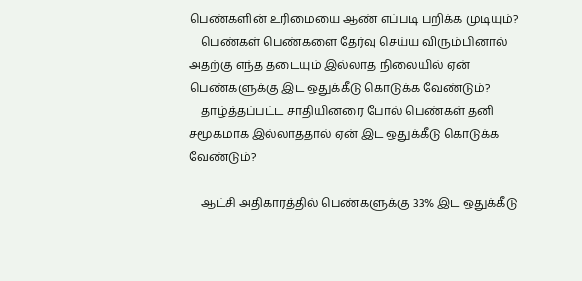பெண்களின் உரிமையை ஆண் எப்படி பறிக்க முடியும்?
    பெண்கள் பெண்களை தேர்வு செய்ய விரும்பினால் அதற்கு எந்த தடையும் இல்லாத நிலையில் ஏன் பெண்களுக்கு இட ஒதுக்கீடு கொடுக்க வேண்டும்?
    தாழ்த்தப்பட்ட சாதியினரை போல் பெண்கள் தனி சமூகமாக இல்லாததால் ஏன் இட ஒதுக்கீடு கொடுக்க வேண்டும்?

    ஆட்சி அதிகாரத்தில் பெண்களுக்கு 33% இட ஒதுக்கீடு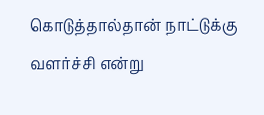கொடுத்தால்தான் நாட்டுக்கு வளர்ச்சி என்று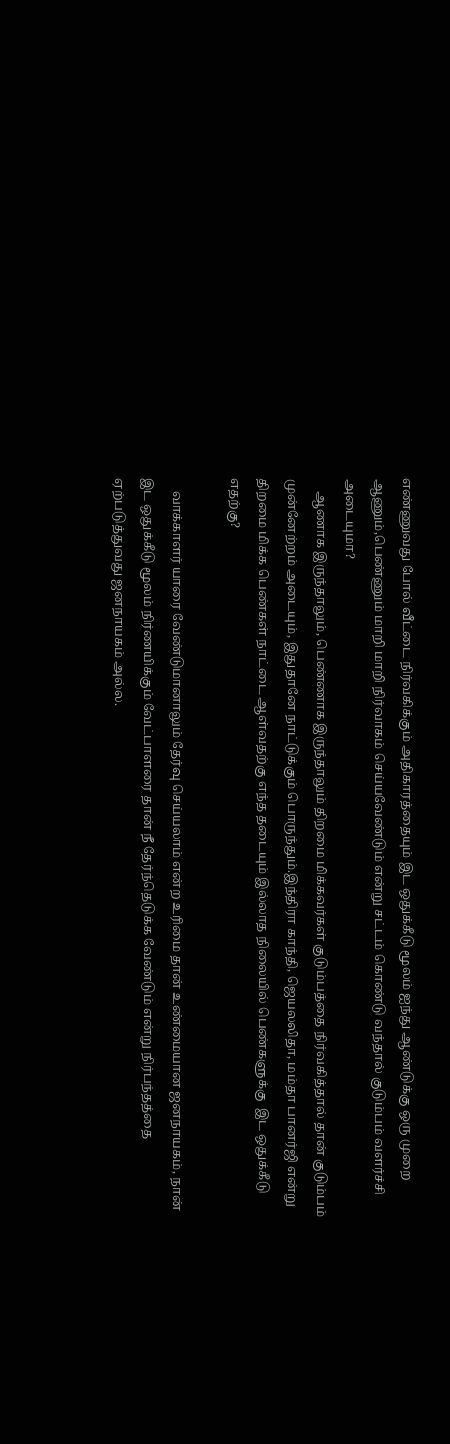எண்ணுவது போல் வீட்டை நிர்வகிக்கும் அதிகாரத்தையும் இட ஒதுக்கீடு மூலம் ஐந்து ஆண்டுக்கு ஒரு முறை ஆணும்,பெண்ணும் மாறி மாறி நிர்வாகம் செய்யவேண்டும் என்று சட்டம் கொண்டு வந்தால் குடும்பம் வளர்ச்சி அடையுமா?
    ஆணாக இருந்தாலும், பெண்ணாக இருந்தாலும் திறமை மிக்கவர்கள் குடும்பத்தை நிர்வகித்தால் தான் குடும்பம் முன்னேற்றம் அடையும், இதுதானே நாட்டுக்கும் பொருந்தும்.இந்திரா காந்தி, ஜெயலலிதா, மம்தா பானர்ஜி என்று திறமை மிக்க பெண்கள் நாட்டை ஆள்வதற்கு எந்த தடையும் இல்லாத நிலையில் பெண்களுக்கு  இட ஒதுக்கீடு எதற்கு?

    வாக்காளர் யாரை வேண்டுமானாலும் தேர்வு செய்யலாம் என்ற உரிமை தான் உண்மையான ஜனநாயகம், நான் இட ஒதுக்கீடு மூலம் நிர்ணயிக்கும் வேட்பாளரை தான் நீ தேர்ந்தெடுக்க வேண்டும் என்று நிர்பந்தத்தை ஏற்படுத்துவது ஜனநாயகம் அல்ல.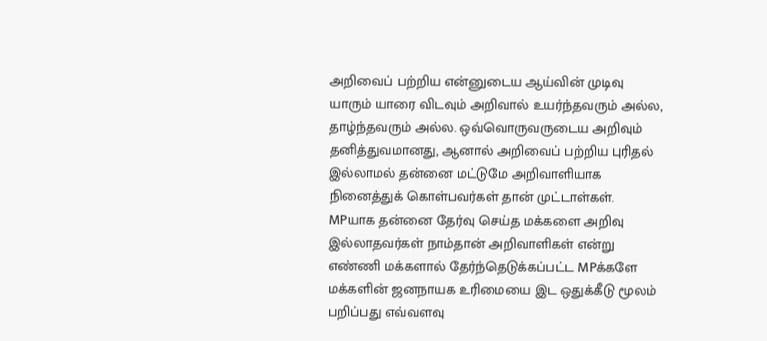அறிவைப் பற்றிய என்னுடைய ஆய்வின் முடிவு யாரும் யாரை விடவும் அறிவால் உயர்ந்தவரும் அல்ல, தாழ்ந்தவரும் அல்ல. ஒவ்வொருவருடைய அறிவும் தனித்துவமானது, ஆனால் அறிவைப் பற்றிய புரிதல் இல்லாமல் தன்னை மட்டுமே அறிவாளியாக நினைத்துக் கொள்பவர்கள் தான் முட்டாள்கள். MPயாக தன்னை தேர்வு செய்த மக்களை அறிவு இல்லாதவர்கள் நாம்தான் அறிவாளிகள் என்று எண்ணி மக்களால் தேர்ந்தெடுக்கப்பட்ட MPக்களே மக்களின் ஜனநாயக உரிமையை இட ஒதுக்கீடு மூலம் பறிப்பது எவ்வளவு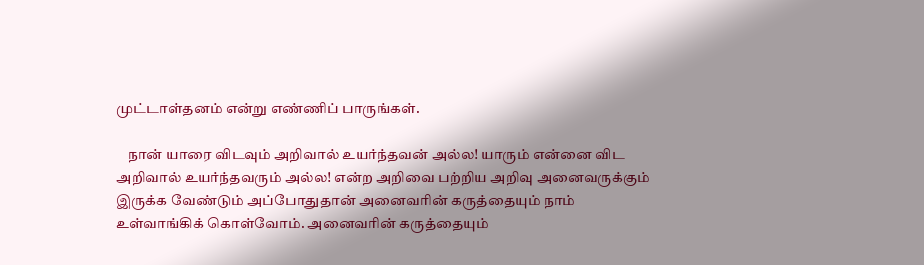முட்டாள்தனம் என்று எண்ணிப் பாருங்கள்.

    நான் யாரை விடவும் அறிவால் உயர்ந்தவன் அல்ல! யாரும் என்னை விட அறிவால் உயர்ந்தவரும் அல்ல! என்ற அறிவை பற்றிய அறிவு அனைவருக்கும் இருக்க வேண்டும் அப்போதுதான் அனைவரின் கருத்தையும் நாம் உள்வாங்கிக் கொள்வோம். அனைவரின் கருத்தையும்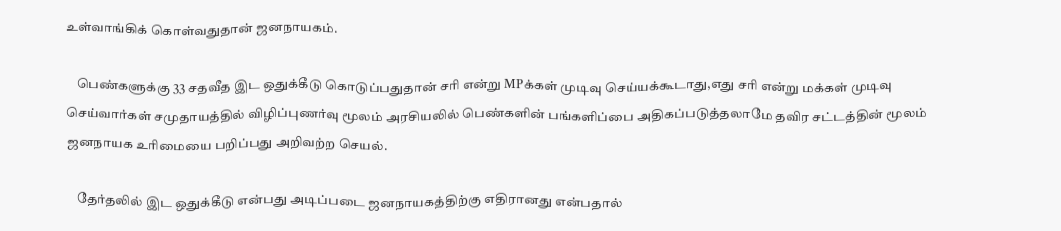உள்வாங்கிக் கொள்வதுதான் ஜனநாயகம்.

    பெண்களுக்கு 33 சதவீத இட ஒதுக்கீடு கொடுப்பதுதான் சரி என்று MPக்கள் முடிவு செய்யக்கூடாது,எது சரி என்று மக்கள் முடிவு செய்வார்கள் சமுதாயத்தில் விழிப்புணர்வு மூலம் அரசியலில் பெண்களின் பங்களிப்பை அதிகப்படுத்தலாமே தவிர சட்டத்தின் மூலம் ஜனநாயக உரிமையை பறிப்பது அறிவற்ற செயல்.

    தேர்தலில் இட ஒதுக்கீடு என்பது அடிப்படை ஜனநாயகத்திற்கு எதிரானது என்பதால்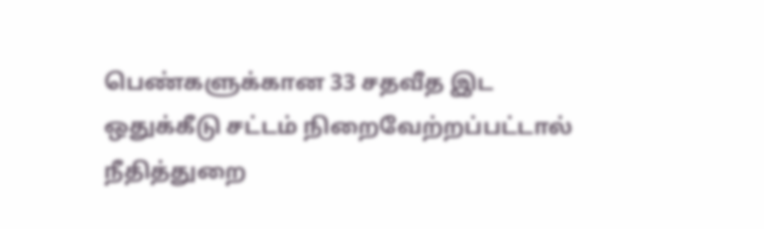பெண்களுக்கான 33 சதவீத இட ஒதுக்கீடு சட்டம் நிறைவேற்றப்பட்டால் நீதித்துறை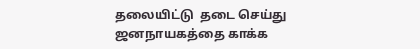தலையிட்டு  தடை செய்து ஜனநாயகத்தை காக்க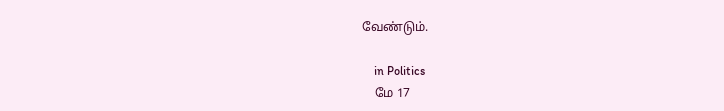வேண்டும்.

    in Politics
    மே 17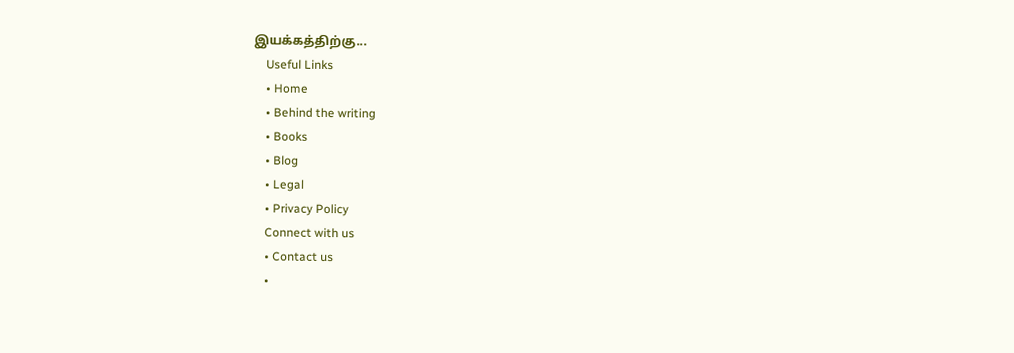இயக்கத்திற்கு...
    Useful Links
    • Home
    • Behind the writing
    • Books
    • Blog
    • Legal
    • Privacy Policy
    Connect with us
    • Contact us
    •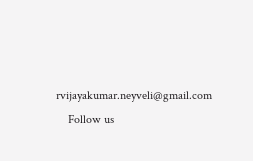rvijayakumar.neyveli@gmail.com
    Follow us